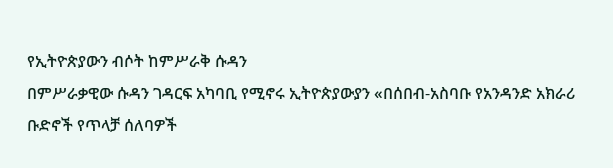የኢትዮጵያውን ብሶት ከምሥራቅ ሱዳን
በምሥራቃዊው ሱዳን ገዳርፍ አካባቢ የሚኖሩ ኢትዮጵያውያን «በሰበብ-አስባቡ የአንዳንድ አክራሪ ቡድኖች የጥላቻ ሰለባዎች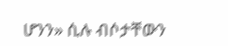ሆንን» ሲሉ ብሶታቸውን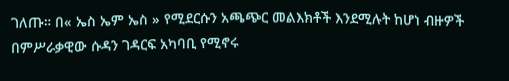ገለጡ። በ« ኤስ ኤም ኤስ » የሚደርሱን አጫጭር መልእክቶች እንደሚሉት ከሆነ ብዙዎች
በምሥራቃዊው ሱዳን ገዳርፍ አካባቢ የሚኖሩ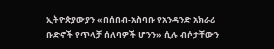ኢትዮጵያውያን «በሰበብ-አስባቡ የአንዳንድ አክራሪ ቡድኖች የጥላቻ ሰለባዎች ሆንን» ሲሉ ብሶታቸውን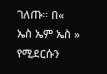ገለጡ። በ« ኤስ ኤም ኤስ » የሚደርሱን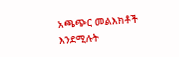አጫጭር መልእክቶች እንደሚሉት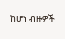ከሆነ ብዙዎች